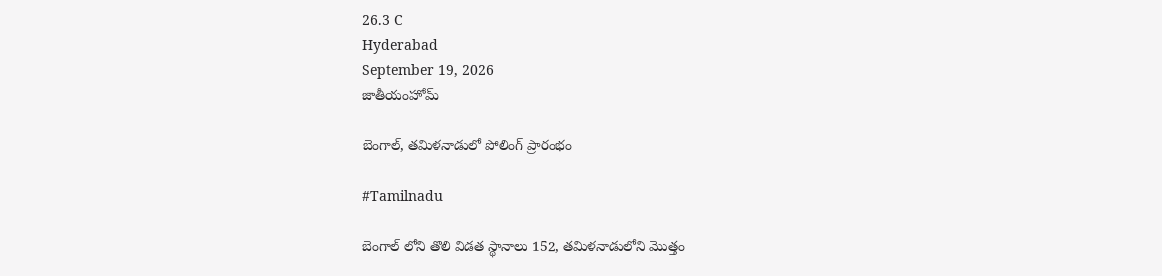26.3 C
Hyderabad
September 19, 2026
జాతీయంహోమ్

బెంగాల్, తమిళనాడులో పోలింగ్ ప్రారంభం

#Tamilnadu

బెంగాల్ లోని తొలి విడత స్థానాలు 152, తమిళనాడులోని మొత్తం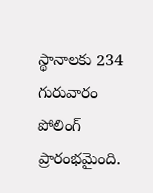స్థానాలకు 234 గురువారం పోలింగ్ ప్రారంభమైంది.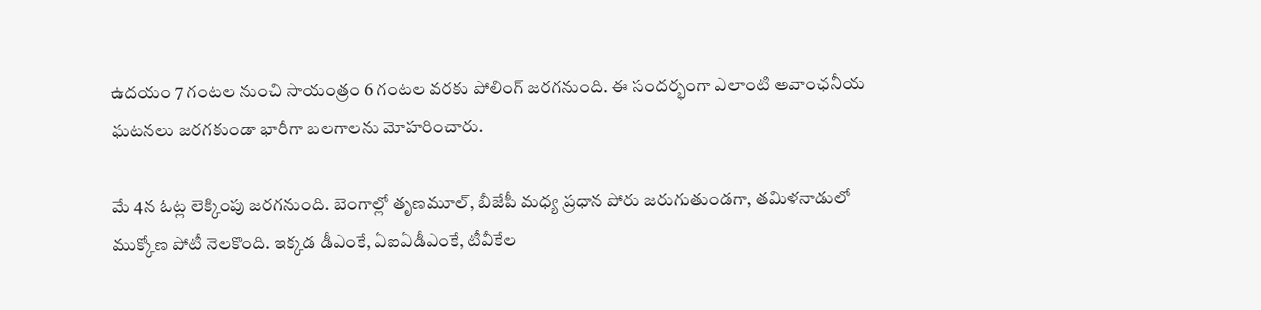ఉదయం 7 గంటల నుంచి సాయంత్రం 6 గంటల వరకు పోలింగ్‌ జరగనుంది. ఈ సందర్భంగా ఎలాంటి అవాంఛనీయ ఘటనలు జరగకుండా భారీగా బలగాలను మోహరించారు.

మే 4న ఓట్ల లెక్కింపు జరగనుంది. బెంగాల్లో తృణమూల్, బీజేపీ మధ్య ప్రధాన పోరు జరుగుతుండగా, తమిళనాడులో ముక్కోణ పోటీ నెలకొంది. ఇక్కడ డీఎంకే, ఏఐఏడీఎంకే, టీవీకేల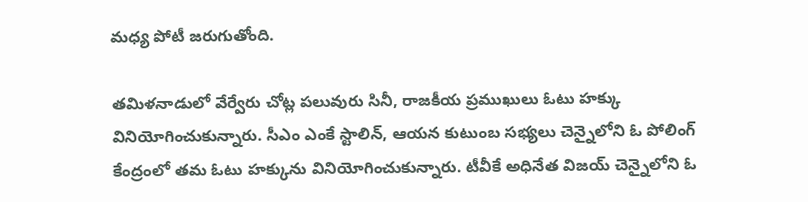మధ్య పోటీ జరుగుతోంది.

తమిళనాడులో వేర్వేరు చోట్ల పలువురు సినీ, రాజకీయ ప్రముఖులు ఓటు హక్కు వినియోగించుకున్నారు. సీఎం ఎంకే స్టాలిన్, ఆయన కుటుంబ సభ్యలు చెన్నైలోని ఓ పోలింగ్ కేంద్రంలో తమ ఓటు హక్కును వినియోగించుకున్నారు. టీవీకే అధినేత విజయ్‌ చెన్నైలోని ఓ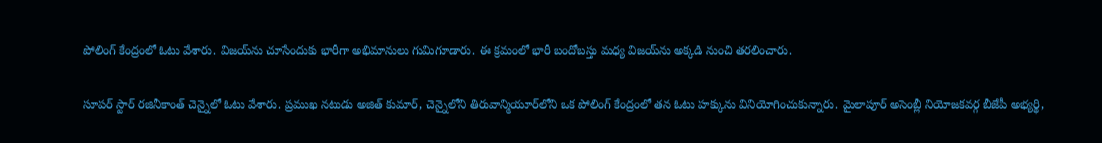పోలింగ్ కేంద్రంలో ఓటు వేశారు. విజయ్‌ను చూసేందుకు భారీగా అభిమానులు గుమిగూడారు. ఈ క్రమంలో భారీ బందోబస్తు మధ్య విజయ్‌ను అక్కడి నుంచి తరలించారు.

సూపర్ స్టార్ రజినీకాంత్ చెన్నైలో ఓటు వేశారు. ప్రముఖ నటుడు అజిత్ కుమార్, చెన్నైలోని తిరువాన్మియూర్‌లోని ఒక పోలింగ్ కేంద్రంలో తన ఓటు హక్కును వినియోగించుకున్నారు. మైలాపూర్ అసెంబ్లీ నియోజకవర్గ బీజేపీ అభ్యర్థి,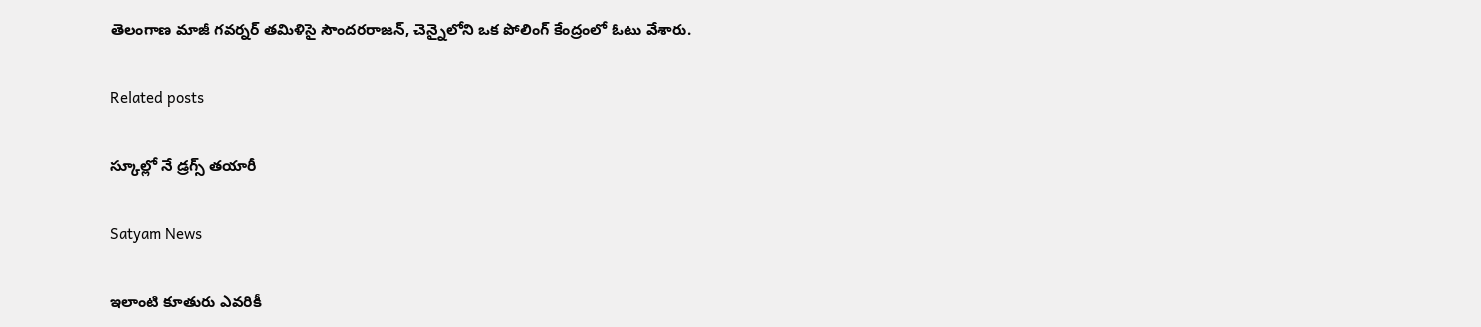తెలంగాణ మాజీ గవర్నర్ తమిళిసై సౌందరరాజన్, చెన్నైలోని ఒక పోలింగ్ కేంద్రంలో ఓటు వేశారు.

Related posts

స్కూల్లో నే డ్రగ్స్ తయారీ

Satyam News

ఇలాంటి కూతురు ఎవరికీ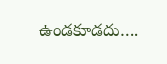ఉండకూడదు….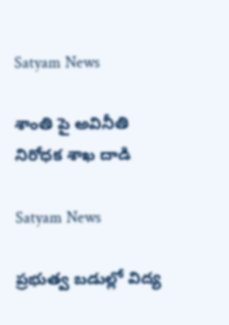Satyam News

శాంతి పై అవినీతి నిరోధక శాఖ దాడి

Satyam News

ప్రభుత్వ బడుల్లో విద్య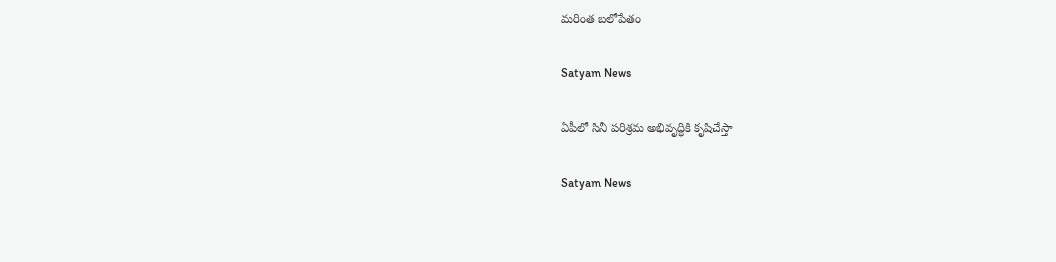మరింత బలోపేతం

Satyam News

ఏపీలో సినీ పరిశ్రమ అభివృద్ధికి కృషిచేస్తా

Satyam News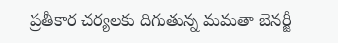ప్రతీకార చర్యలకు దిగుతున్న మమతా బెనర్జీ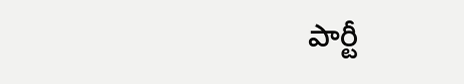పార్టీ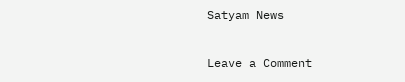Satyam News

Leave a Comment